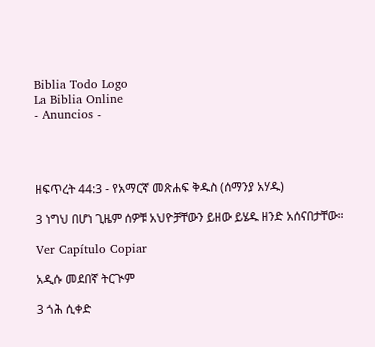Biblia Todo Logo
La Biblia Online
- Anuncios -




ዘፍጥረት 44:3 - የአማርኛ መጽሐፍ ቅዱስ (ሰማንያ አሃዱ)

3 ነግህ በሆነ ጊዜም ሰዎቹ አህዮቻቸውን ይዘው ይሄዱ ዘንድ አሰናበታቸው።

Ver Capítulo Copiar

አዲሱ መደበኛ ትርጒም

3 ጎሕ ሲቀድ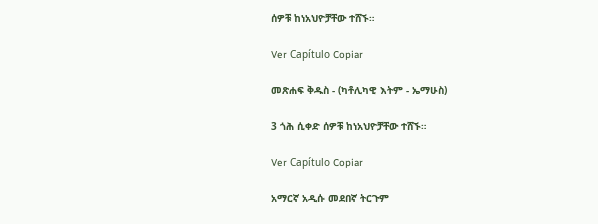ሰዎቹ ከነአህዮቻቸው ተሸኙ።

Ver Capítulo Copiar

መጽሐፍ ቅዱስ - (ካቶሊካዊ እትም - ኤማሁስ)

3 ጎሕ ሲቀድ ሰዎቹ ከነአህዮቻቸው ተሸኙ።

Ver Capítulo Copiar

አማርኛ አዲሱ መደበኛ ትርጉም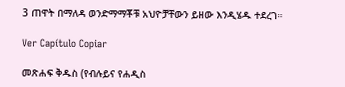3 ጠዋት በማለዳ ወንድማማቾቹ አህዮቻቸውን ይዘው እንዲሄዱ ተደረገ።

Ver Capítulo Copiar

መጽሐፍ ቅዱስ (የብሉይና የሐዲስ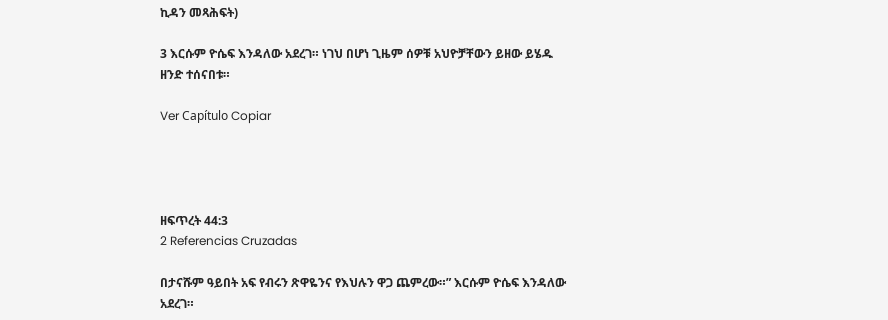ኪዳን መጻሕፍት)

3 እርሱም ዮሴፍ እንዳለው አደረገ። ነገህ በሆነ ጊዜም ሰዎቹ አህዮቻቸውን ይዘው ይሄዱ ዘንድ ተሰናበቱ።

Ver Capítulo Copiar




ዘፍጥረት 44:3
2 Referencias Cruzadas

በታናሹም ዓይበት አፍ የብሩን ጽዋዬንና የእህሉን ዋጋ ጨምረው።” እርሱም ዮሴፍ እንዳለው አደረገ።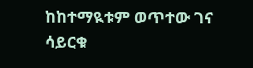ከከተማዪቱም ወጥተው ገና ሳይርቁ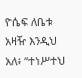ዮሴፍ ለቤቱ አዛዥ እንዲህ አለ፥ “ተነሥተህ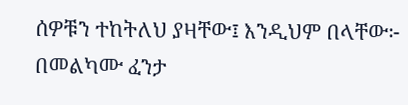ሰዎቹን ተከትለህ ያዛቸው፤ እንዲህም በላቸው፦ በመልካሙ ፈንታ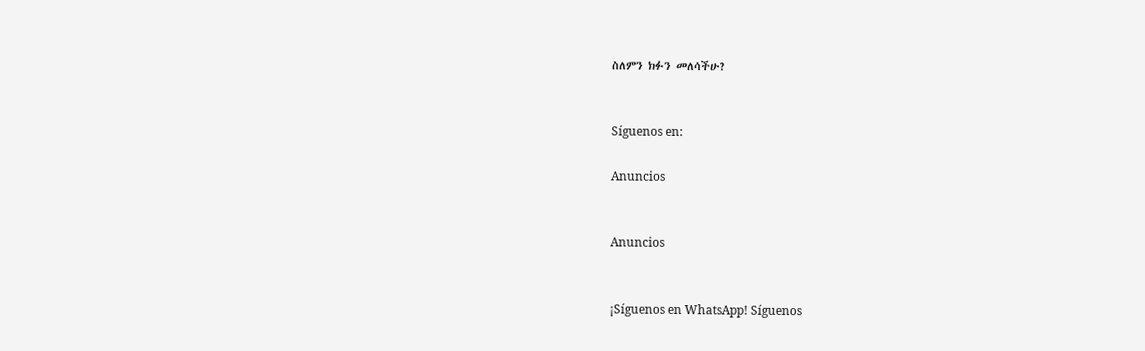ስለምን ክፉን መለሳችሁ?


Síguenos en:

Anuncios


Anuncios


¡Síguenos en WhatsApp! Síguenos